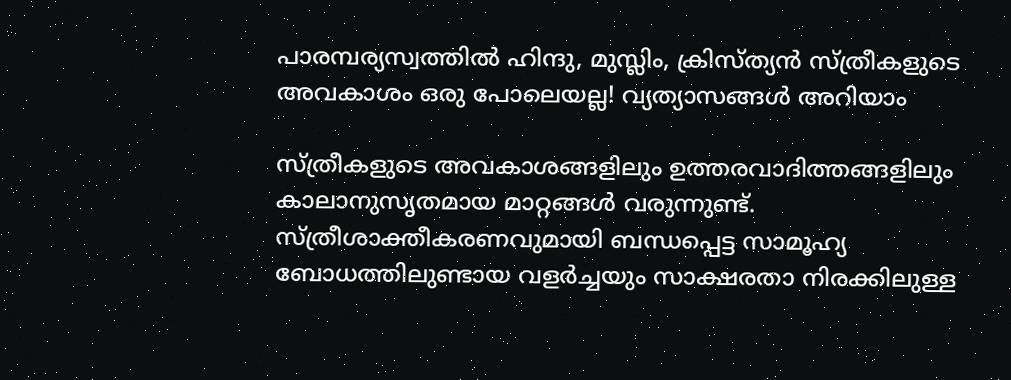പാരമ്പര്യസ്വത്തില്‍ ഹിന്ദു, മുസ്ലിം, ക്രിസ്ത്യന്‍ സ്ത്രീകളുടെ അവകാശം ഒരു പോലെയല്ല! വ്യത്യാസങ്ങള്‍ അറിയാം

സ്ത്രീകളുടെ അവകാശങ്ങളിലും ഉത്തരവാദിത്തങ്ങളിലും കാലാനുസൃതമായ മാറ്റങ്ങള്‍ വരുന്നുണ്ട്. സ്ത്രീശാക്തീകരണവുമായി ബന്ധപ്പെട്ട സാമൂഹ്യ ബോധത്തിലുണ്ടായ വളര്‍ച്ചയും സാക്ഷരതാ നിരക്കിലുള്ള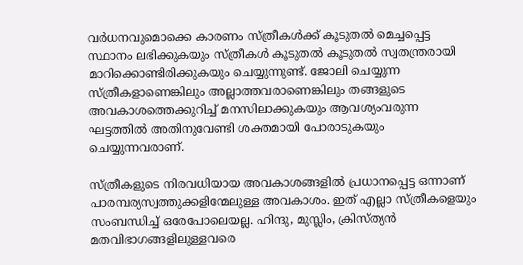വര്‍ധനവുമൊക്കെ കാരണം സ്ത്രീകള്‍ക്ക് കൂടുതല്‍ മെച്ചപ്പെട്ട സ്ഥാനം ലഭിക്കുകയും സ്ത്രീകള്‍ കൂടുതല്‍ കൂടുതല്‍ സ്വതന്ത്രരായി മാറിക്കൊണ്ടിരിക്കുകയും ചെയ്യുന്നുണ്ട്. ജോലി ചെയ്യുന്ന സ്ത്രീകളാണെങ്കിലും അല്ലാത്തവരാണെങ്കിലും തങ്ങളുടെ അവകാശത്തെക്കുറിച്ച് മനസിലാക്കുകയും ആവശ്യംവരുന്ന ഘട്ടത്തില്‍ അതിനുവേണ്ടി ശക്തമായി പോരാടുകയും ചെയ്യുന്നവരാണ്.

സ്ത്രീകളുടെ നിരവധിയായ അവകാശങ്ങളില്‍ പ്രധാനപ്പെട്ട ഒന്നാണ് പാരമ്പര്യസ്വത്തുക്കളിന്മേലുള്ള അവകാശം. ഇത് എല്ലാ സ്ത്രീകളെയും സംബന്ധിച്ച് ഒരേപോലെയല്ല. ഹിന്ദു, മുസ്ലിം, ക്രിസ്ത്യന്‍ മതവിഭാഗങ്ങളിലുള്ളവരെ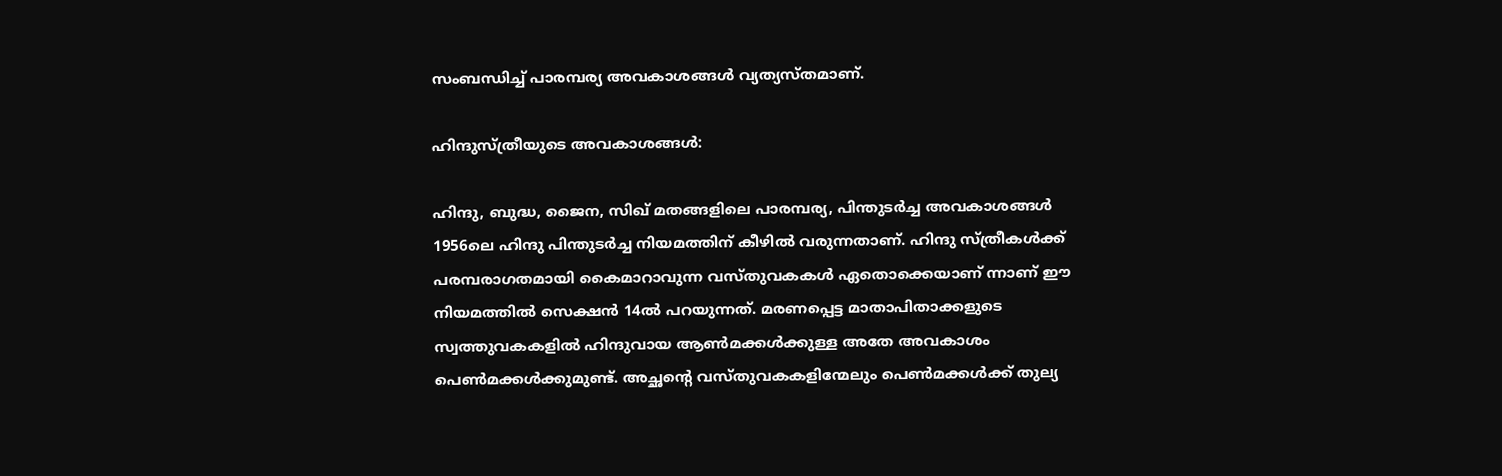സംബന്ധിച്ച് പാരമ്പര്യ അവകാശങ്ങള്‍ വ്യത്യസ്തമാണ്.

ഹിന്ദുസ്ത്രീയുടെ അവകാശങ്ങള്‍:

ഹിന്ദു, ബുദ്ധ, ജൈന, സിഖ് മതങ്ങളിലെ പാരമ്പര്യ, പിന്തുടര്‍ച്ച അവകാശങ്ങള്‍ 1956ലെ ഹിന്ദു പിന്തുടര്‍ച്ച നിയമത്തിന് കീഴില്‍ വരുന്നതാണ്. ഹിന്ദു സ്ത്രീകള്‍ക്ക് പരമ്പരാഗതമായി കൈമാറാവുന്ന വസ്തുവകകള്‍ ഏതൊക്കെയാണ് ന്നാണ് ഈ നിയമത്തില്‍ സെക്ഷന്‍ 14ല്‍ പറയുന്നത്. മരണപ്പെട്ട മാതാപിതാക്കളുടെ സ്വത്തുവകകളില്‍ ഹിന്ദുവായ ആണ്‍മക്കള്‍ക്കുള്ള അതേ അവകാശം പെണ്‍മക്കള്‍ക്കുമുണ്ട്. അച്ഛന്റെ വസ്തുവകകളിന്മേലും പെണ്‍മക്കള്‍ക്ക് തുല്യ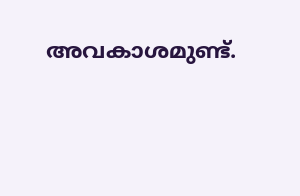അവകാശമുണ്ട്.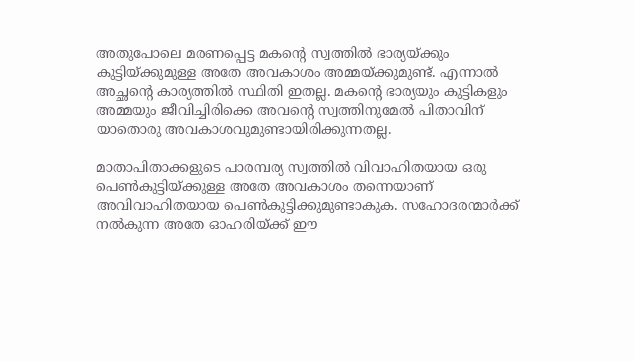അതുപോലെ മരണപ്പെട്ട മകന്റെ സ്വത്തില്‍ ഭാര്യയ്ക്കും കുട്ടിയ്ക്കുമുള്ള അതേ അവകാശം അമ്മയ്ക്കുമുണ്ട്. എന്നാല്‍ അച്ഛന്റെ കാര്യത്തില്‍ സ്ഥിതി ഇതല്ല. മകന്റെ ഭാര്യയും കുട്ടികളും അമ്മയും ജീവിച്ചിരിക്കെ അവന്റെ സ്വത്തിനുമേല്‍ പിതാവിന് യാതൊരു അവകാശവുമുണ്ടായിരിക്കുന്നതല്ല.

മാതാപിതാക്കളുടെ പാരമ്പര്യ സ്വത്തില്‍ വിവാഹിതയായ ഒരു പെണ്‍കുട്ടിയ്ക്കുള്ള അതേ അവകാശം തന്നെയാണ് അവിവാഹിതയായ പെണ്‍കുട്ടിക്കുമുണ്ടാകുക. സഹോദരന്മാര്‍ക്ക് നല്‍കുന്ന അതേ ഓഹരിയ്ക്ക് ഈ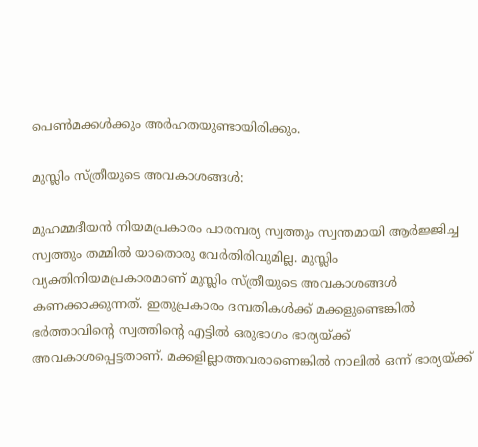പെണ്‍മക്കള്‍ക്കും അര്‍ഹതയുണ്ടായിരിക്കും.

മുസ്ലിം സ്ത്രീയുടെ അവകാശങ്ങള്‍:

മുഹമ്മദീയന്‍ നിയമപ്രകാരം പാരമ്പര്യ സ്വത്തും സ്വന്തമായി ആര്‍ജ്ജിച്ച സ്വത്തും തമ്മില്‍ യാതൊരു വേര്‍തിരിവുമില്ല. മുസ്ലിം വ്യക്തിനിയമപ്രകാരമാണ് മുസ്ലിം സ്ത്രീയുടെ അവകാശങ്ങള്‍ കണക്കാക്കുന്നത്. ഇതുപ്രകാരം ദമ്പതികള്‍ക്ക് മക്കളുണ്ടെങ്കില്‍ ഭര്‍ത്താവിന്റെ സ്വത്തിന്റെ എട്ടില്‍ ഒരുഭാഗം ഭാര്യയ്ക്ക് അവകാശപ്പെട്ടതാണ്. മക്കളില്ലാത്തവരാണെങ്കില്‍ നാലില്‍ ഒന്ന് ഭാര്യയ്ക്ക്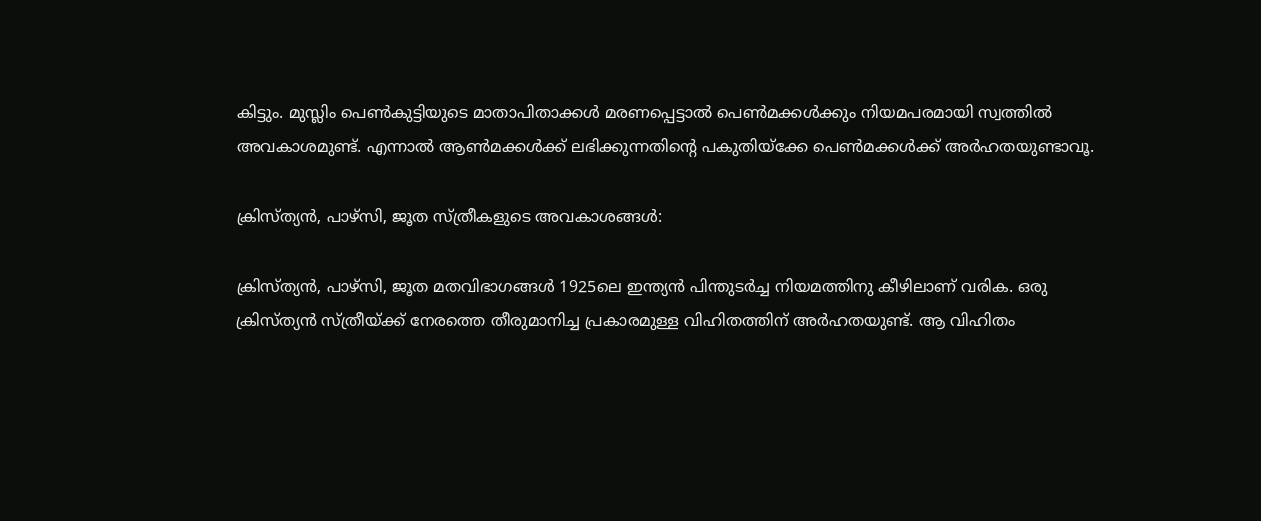കിട്ടും. മുസ്ലിം പെണ്‍കുട്ടിയുടെ മാതാപിതാക്കള്‍ മരണപ്പെട്ടാല്‍ പെണ്‍മക്കള്‍ക്കും നിയമപരമായി സ്വത്തില്‍ അവകാശമുണ്ട്. എന്നാല്‍ ആണ്‍മക്കള്‍ക്ക് ലഭിക്കുന്നതിന്റെ പകുതിയ്ക്കേ പെണ്‍മക്കള്‍ക്ക് അര്‍ഹതയുണ്ടാവൂ.

ക്രിസ്ത്യന്‍, പാഴ്സി, ജൂത സ്ത്രീകളുടെ അവകാശങ്ങള്‍:

ക്രിസ്ത്യന്‍, പാഴ്സി, ജൂത മതവിഭാഗങ്ങള്‍ 1925ലെ ഇന്ത്യന്‍ പിന്തുടര്‍ച്ച നിയമത്തിനു കീഴിലാണ് വരിക. ഒരു ക്രിസ്ത്യന്‍ സ്ത്രീയ്ക്ക് നേരത്തെ തീരുമാനിച്ച പ്രകാരമുള്ള വിഹിതത്തിന് അര്‍ഹതയുണ്ട്. ആ വിഹിതം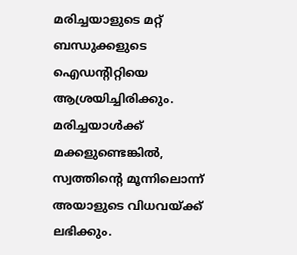മരിച്ചയാളുടെ മറ്റ് ബന്ധുക്കളുടെ ഐഡന്റിറ്റിയെ ആശ്രയിച്ചിരിക്കും. മരിച്ചയാള്‍ക്ക് മക്കളുണ്ടെങ്കില്‍, സ്വത്തിന്റെ മൂന്നിലൊന്ന് അയാളുടെ വിധവയ്ക്ക് ലഭിക്കും.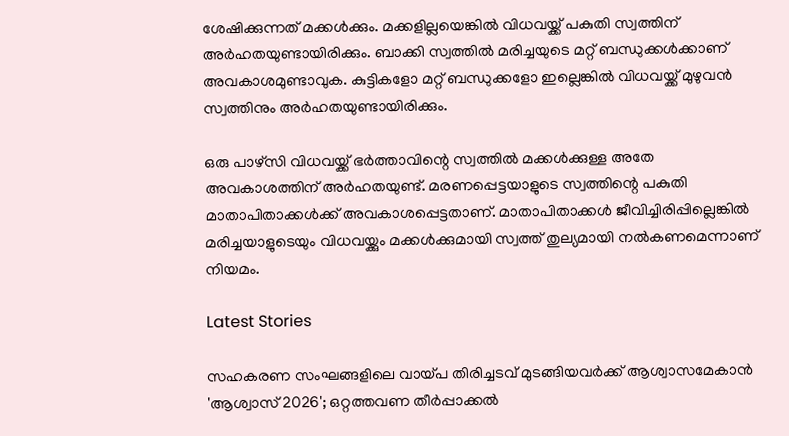ശേഷിക്കുന്നത് മക്കള്‍ക്കും. മക്കളില്ലയെങ്കില്‍ വിധവയ്ക്ക് പകുതി സ്വത്തിന് അര്‍ഹതയുണ്ടായിരിക്കും. ബാക്കി സ്വത്തില്‍ മരിച്ചയുടെ മറ്റ് ബന്ധുക്കള്‍ക്കാണ് അവകാശമുണ്ടാവുക. കുട്ടികളോ മറ്റ് ബന്ധുക്കളോ ഇല്ലെങ്കില്‍ വിധവയ്ക്ക് മുഴുവന്‍ സ്വത്തിനും അര്‍ഹതയുണ്ടായിരിക്കും.

ഒരു പാഴ്സി വിധവയ്ക്ക് ഭര്‍ത്താവിന്റെ സ്വത്തില്‍ മക്കള്‍ക്കുള്ള അതേ അവകാശത്തിന് അര്‍ഹതയുണ്ട്. മരണപ്പെട്ടയാളുടെ സ്വത്തിന്റെ പകുതി മാതാപിതാക്കള്‍ക്ക് അവകാശപ്പെട്ടതാണ്. മാതാപിതാക്കള്‍ ജീവിച്ചിരിപ്പില്ലെങ്കില്‍ മരിച്ചയാളുടെയും വിധവയ്ക്കും മക്കള്‍ക്കുമായി സ്വത്ത് തുല്യമായി നല്‍കണമെന്നാണ് നിയമം.

Latest Stories

സഹകരണ സംഘങ്ങളിലെ വായ്‌പ തിരിച്ചടവ് മുടങ്ങിയവര്‍ക്ക് ആശ്വാസമേകാൻ 'ആശ്വാസ് 2026'; ഒറ്റത്തവണ തീര്‍പ്പാക്കല്‍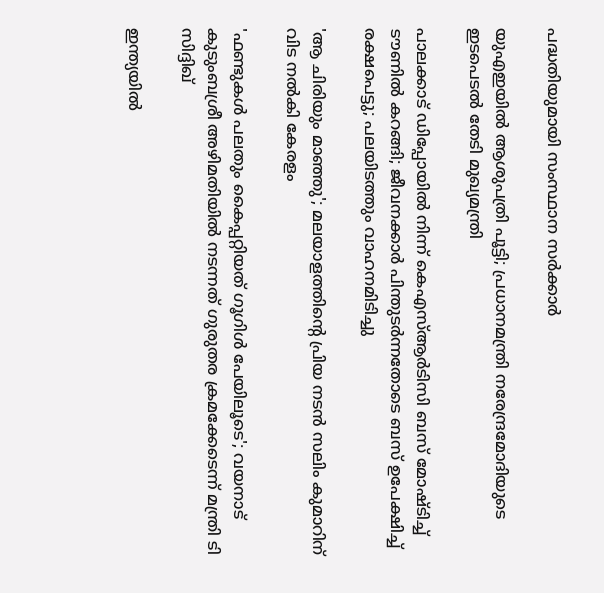പദ്ധതിയുമായി സംസ്ഥാന സര്‍ക്കാര്‍

യുഎഇയിൽ ആശുപത്രി പൂട്ടി; പ്രധാനമന്ത്രി നരേന്ദ്രമോദിയുടെ ഇടപെടൽ തേടി മുഖ്യമന്ത്രി

പാലക്കാട് ഡിപ്പോയിൽ നിന്ന് കെഎസ്ആർടിസി ബസ് മോഷ്ടിച്ച് ടൗണിൽ കറങ്ങി; ജീവനക്കാര്‍ പിന്തുടര്‍ന്നതോടെ ബസ് ഉപേക്ഷിച്ച് രക്ഷപെട്ടു; പലയിടത്തും വാഹനമിടിച്ചു

'ആ ചിരിയും മാഞ്ഞു'; മലയാളത്തിന്റെ പ്രിയ നടൻ സലിം കുമാറിന് വിട നൽകി കേരളം

'ഫണ്ടുകൾ പലതും കൈപ്പറ്റിയത് ഗൂഗിൾ പേയിലൂടെ'; വയനാട് കുടുംബശ്രീ അഴിമതിയിൽ നടന്നത് ഗുരുതര ക്രമക്കേടെന്ന് മന്ത്രി ടി സിദ്ദിഖ്

ഇന്ത്യയിൽ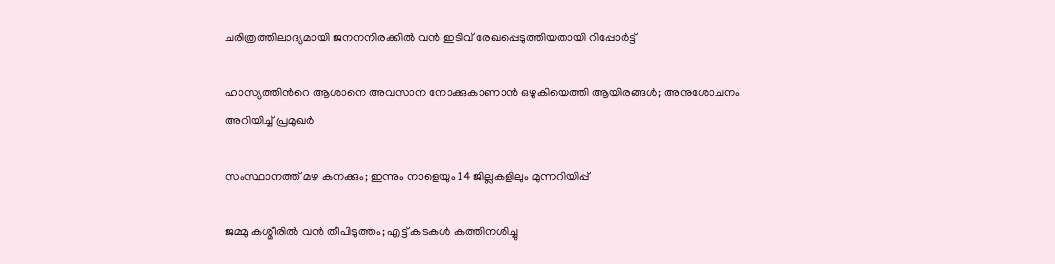ചരിത്രത്തിലാദ്യമായി ജനനനിരക്കിൽ വൻ ഇടിവ് രേഖപ്പെടുത്തിയതായി റിപ്പോർട്ട്

ഹാസ്യത്തിന്‍റെ ആശാനെ അവസാന നോക്കുകാണാൻ ഒഴുകിയെത്തി ആയിരങ്ങൾ; അനുശോചനം അറിയിച്ച് പ്രമുഖർ

സംസ്ഥാനത്ത് മഴ കനക്കും; ഇന്നും നാളെയും 14 ജില്ലകളിലും മുന്നറിയിപ്പ്

ജമ്മു കശ്മീരിൽ വൻ തീപിടുത്തം; എട്ട് കടകൾ കത്തിനശിച്ചു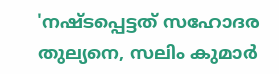'നഷ്ടപ്പെട്ടത് സഹോദര തുല്യനെ, സലിം കുമാർ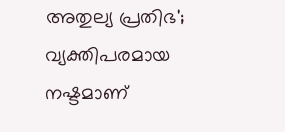അതുല്യ പ്രതിഭ'; വ്യക്തിപരമായ നഷ്ടമാണ്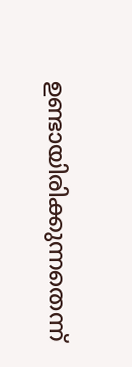ഉണ്ടായിരിക്കുന്നതെന്ന്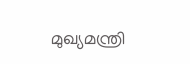മുഖ്യമന്ത്രി